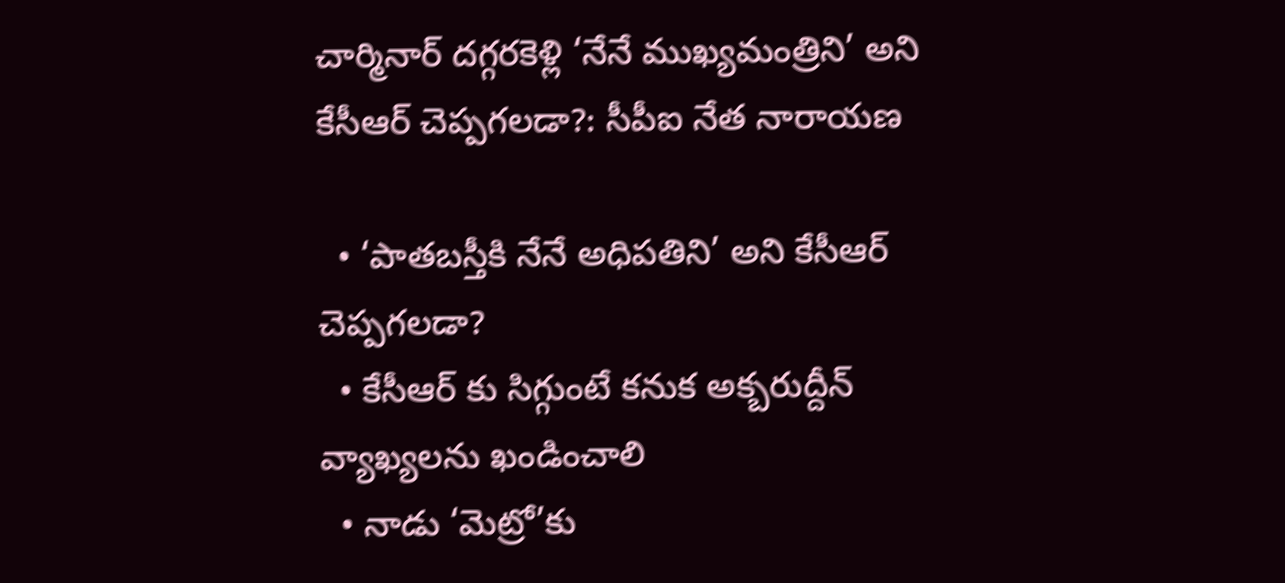చార్మినార్ దగ్గరకెళ్లి ‘నేనే ముఖ్యమంత్రిని’ అని కేసీఆర్ చెప్పగలడా?: సీపీఐ నేత నారాయణ

  • ‘పాతబస్తీకి నేనే అధిపతిని’ అని కేసీఆర్ చెప్పగలడా?
  • కేసీఆర్ కు సిగ్గుంటే కనుక అక్బరుద్దీన్ వ్యాఖ్యలను ఖండించాలి
  • నాడు ‘మెట్రో’కు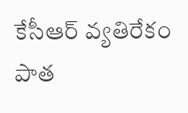కేసీఆర్ వ్యతిరేకం
పాత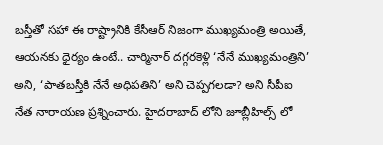బస్తీతో సహా ఈ రాష్ట్రానికి కేసీఆర్ నిజంగా ముఖ్యమంత్రి అయితే, ఆయనకు ధైర్యం ఉంటే.. చార్మినార్ దగ్గరకెళ్లి ‘నేనే ముఖ్యమంత్రిని’ అని, ‘పాతబస్తీకి నేనే అధిపతిని’ అని చెప్పగలడా? అని సీపీఐ నేత నారాయణ ప్రశ్నించారు. హైదరాబాద్ లోని జూబ్లీహిల్స్ లో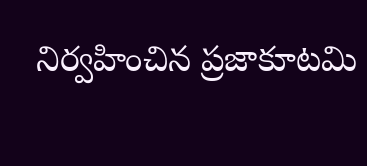నిర్వహించిన ప్రజాకూటమి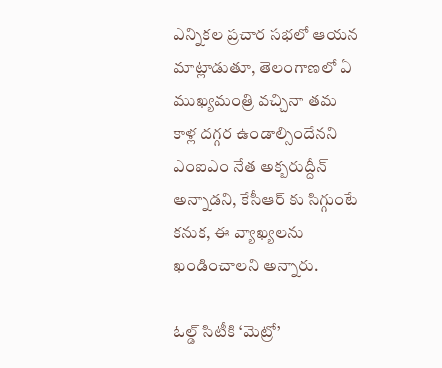ఎన్నికల ప్రచార సభలో ఆయన మాట్లాడుతూ, తెలంగాణలో ఏ ముఖ్యమంత్రి వచ్చినా తమ కాళ్ల దగ్గర ఉండాల్సిందేనని ఎంఐఎం నేత అక్బరుద్దీన్ అన్నాడని, కేసీఆర్ కు సిగ్గుంటే కనుక, ఈ వ్యాఖ్యలను ఖండించాలని అన్నారు.

ఓల్డ్ సిటీకి ‘మెట్రో’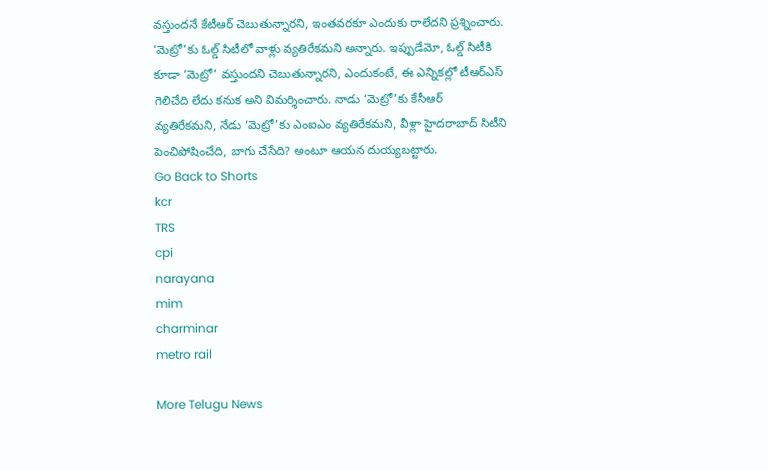వస్తుందనే కేటీఆర్ చెబుతున్నారని, ఇంతవరకూ ఎందుకు రాలేదని ప్రశ్నించారు. ‘మెట్రో’కు ఓల్డ్ సిటీలో వాళ్లు వ్యతిరేకమని అన్నారు. ఇప్పుడేమో, ఓల్డ్ సిటీకి కూడా ‘మెట్రో’ వస్తుందని చెబుతున్నారని, ఎందుకంటే, ఈ ఎన్నికల్లో టీఆర్ఎస్ గెలిచేది లేదు కనుక అని విమర్శించారు. నాడు ‘మెట్రో’కు కేసీఆర్ వ్యతిరేకమని, నేడు ‘మెట్రో’కు ఎంఐఎం వ్యతిరేకమని, వీళ్లా హైదరాబాద్ సిటీని పెంచిపోషించేది, బాగు చేసేది? అంటూ ఆయన దుయ్యబట్టారు.
Go Back to Shorts
kcr
TRS
cpi
narayana
mim
charminar
metro rail

More Telugu News